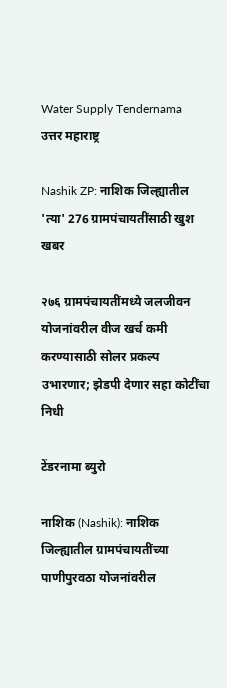Water Supply Tendernama
उत्तर महाराष्ट्र

Nashik ZP: नाशिक जिल्ह्यातील 'त्या' 276 ग्रामपंचायतींसाठी खुश खबर

२७६ ग्रामपंचायतींमध्ये जलजीवन योजनांवरील वीज खर्च कमी करण्यासाठी सोलर प्रकल्प उभारणार; झेडपी देणार सहा कोटींचा निधी

टेंडरनामा ब्युरो

नाशिक (Nashik): नाशिक जिल्ह्यातील ग्रामपंचायतींच्या पाणीपुरवठा योजनांवरील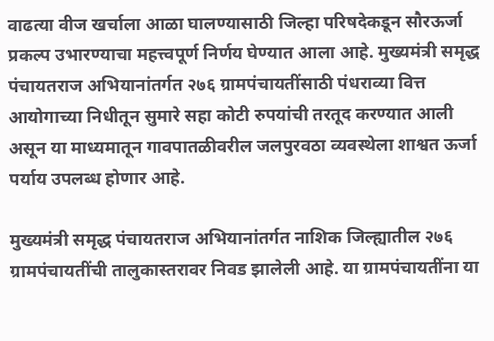वाढत्या वीज खर्चाला आळा घालण्यासाठी जिल्हा परिषदेकडून सौरऊर्जा प्रकल्प उभारण्याचा महत्त्वपूर्ण निर्णय घेण्यात आला आहे. मुख्यमंत्री समृद्ध पंचायतराज अभियानांतर्गत २७६ ग्रामपंचायतींसाठी पंधराव्या वित्त आयोगाच्या निधीतून सुमारे सहा कोटी रुपयांची तरतूद करण्यात आली असून या माध्यमातून गावपातळीवरील जलपुरवठा व्यवस्थेला शाश्वत ऊर्जा पर्याय उपलब्ध होणार आहे.

मुख्यमंत्री समृद्ध पंचायतराज अभियानांतर्गत नाशिक जिल्ह्यातील २७६ ग्रामपंचायतींची तालुकास्तरावर निवड झालेली आहे. या ग्रामपंचायतींना या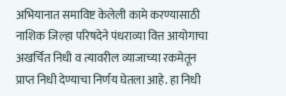अभियानात समाविष्ट केलेली कामे करण्यासाठी नाशिक जिल्हा परिषदेने पंधराव्या वित्त आयोगाचा अखर्चित निधी व त्यावरील व्याजाच्या रकमेतून प्राप्त निधी देण्याचा निर्णय घेतला आहे. हा निधी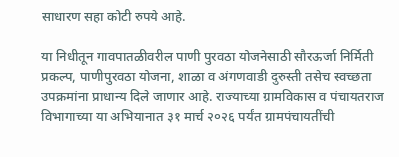साधारण सहा कोटी रुपये आहे.

या निधीतून गावपातळीवरील पाणी पुरवठा योजनेसाठी सौरऊर्जा निर्मिती प्रकल्प, पाणीपुरवठा योजना, शाळा व अंगणवाडी दुरुस्ती तसेच स्वच्छता उपक्रमांना प्राधान्य दिले जाणार आहे. राज्याच्या ग्रामविकास व पंचायतराज विभागाच्या या अभियानात ३१ मार्च २०२६ पर्यंत ग्रामपंचायतींची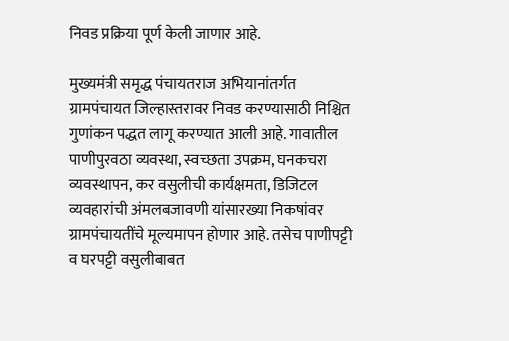निवड प्रक्रिया पूर्ण केली जाणार आहे.

मुख्यमंत्री समृद्ध पंचायतराज अभियानांतर्गत ग्रामपंचायत जिल्हास्तरावर निवड करण्यासाठी निश्चित गुणांकन पद्धत लागू करण्यात आली आहे. गावातील पाणीपुरवठा व्यवस्था, स्वच्छता उपक्रम, घनकचरा व्यवस्थापन, कर वसुलीची कार्यक्षमता, डिजिटल व्यवहारांची अंमलबजावणी यांसारख्या निकषांवर ग्रामपंचायतींचे मूल्यमापन होणार आहे. तसेच पाणीपट्टी व घरपट्टी वसुलीबाबत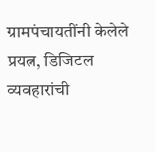ग्रामपंचायतींनी केलेले प्रयत्न, डिजिटल व्यवहारांची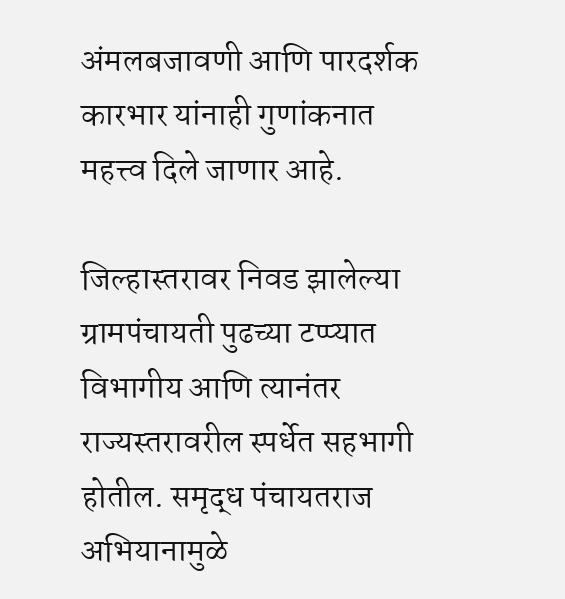अंमलबजावणी आणि पारदर्शक कारभार यांनाही गुणांकनात महत्त्व दिले जाणार आहे.

जिल्हास्तरावर निवड झालेल्या ग्रामपंचायती पुढच्या टप्प्यात विभागीय आणि त्यानंतर राज्यस्तरावरील स्पर्धेत सहभागी होतील. समृद्ध पंचायतराज अभियानामुळे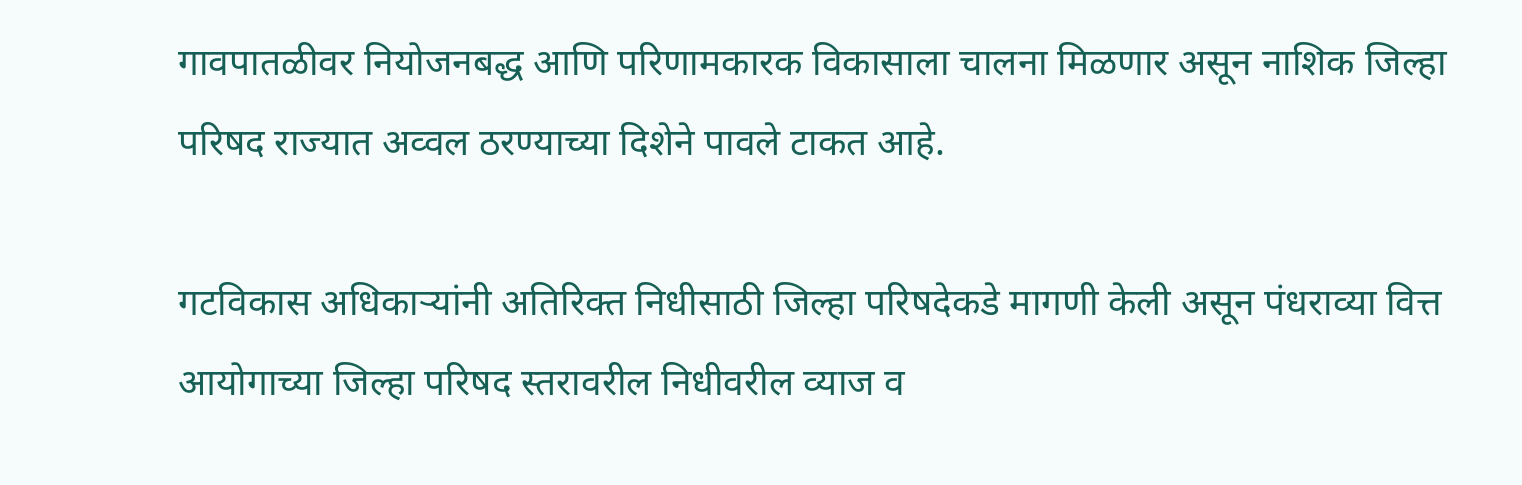गावपातळीवर नियोजनबद्ध आणि परिणामकारक विकासाला चालना मिळणार असून नाशिक जिल्हा परिषद राज्यात अव्वल ठरण्याच्या दिशेने पावले टाकत आहे.

गटविकास अधिकाऱ्यांनी अतिरिक्त निधीसाठी जिल्हा परिषदेकडे मागणी केली असून पंधराव्या वित्त आयोगाच्या जिल्हा परिषद स्तरावरील निधीवरील व्याज व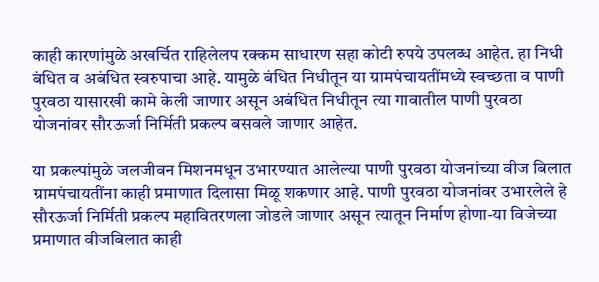काही कारणांमुळे अखर्चित राहिलेलप रक्कम साधारण सहा कोटी रुपये उपलब्ध आहेत. हा निधी बंधित व अबंधित स्वरुपाचा आहे. यामुळे बंधित निधीतून या ग्रामपंचायतींमध्ये स्वच्छता व पाणी पुरवठा यासारखी कामे केली जाणार असून अबंधित निधीतून त्या गावातील पाणी पुरवठा योजनांवर सौरऊर्जा निर्मिती प्रकल्प बसवले जाणार आहेत.

या प्रकल्पांमुळे जलजीवन मिशनमधून उभारण्यात आलेल्या पाणी पुरवठा योजनांच्या वीज बिलात ग्रामपंचायतींना काही प्रमाणात दिलासा मिळू शकणार आहे. पाणी पुरवठा योजनांवर उभारलेले हे सौरऊर्जा निर्मिती प्रकल्प महावितरणला जोडले जाणार असून त्यातून निर्माण होणा-या विजेच्या प्रमाणात वीजबिलात काही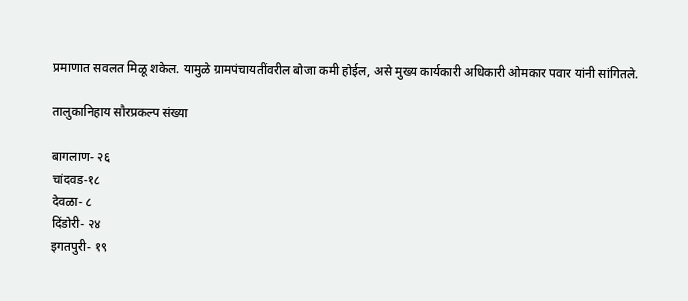प्रमाणात सवलत मिळू शकेल. यामुळे ग्रामपंचायतींवरील बोजा कमी होईल, असे मुख्य कार्यकारी अधिकारी ओमकार पवार यांनी सांगितले.

तालुकानिहाय सौरप्रकल्प संख्या

बागलाण- २६
चांदवड-१८
देवळा- ८
दिंडोरी- २४
इगतपुरी- १९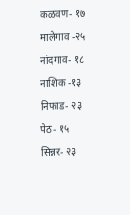कळवण- १७
मालेगाव -२५
नांदगाव- १८
नाशिक -१३
निफाड- २३
पेठ- १५
सिन्नर- २३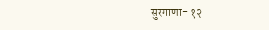सुरगाणा- १२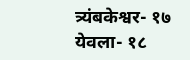त्र्यंबकेश्वर- १७
येवला- १८